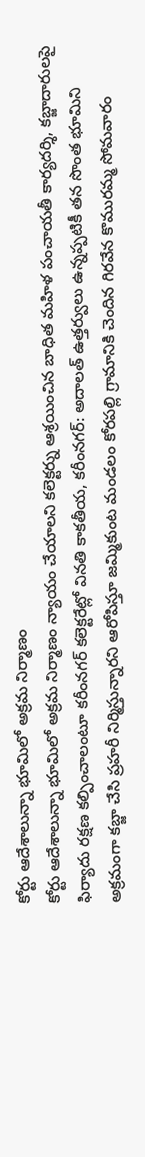కోర్టు ఆదేశాలున్నా భూమిలో అక్రమ నిర్మాణం
కోర్టు ఆదేశాలున్నా భూమిలో అక్రమ నిర్మాణం న్యాయం చేయాలని కలెక్టర్ను ఆశ్రయించిన బాధిత మహిళ పంచాయతీ కార్యదర్శి, కబ్జాదారులపై ఫిర్యాదు రక్షణ కల్పించాలంటూ కరీంనగర్ కలెక్టరేట్లో వినతి కాకతీయ, కరీంనగర్: అదాలత్ ఉత్తర్వులు ఉన్నప్పటికీ తన సొంత భూమిని అక్రమంగా కబ్జా చేసి ప్రహరీ నిర్మిస్తున్నారని ఆరోపిస్తూ జమ్మికుంట మండలం కోరపల్లి గ్రామానికి చెందిన గిరవేన కొమురమ్మ సోమవారం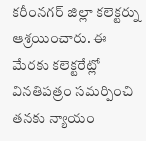కరీంనగర్ జిల్లా కలెక్టర్ను ఆశ్రయించారు. ఈ మేరకు కలెక్టరేట్లో వినతిపత్రం సమర్పించి తనకు న్యాయం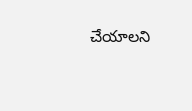చేయాలని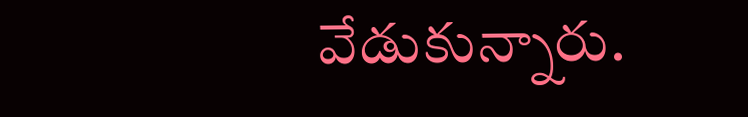వేడుకున్నారు.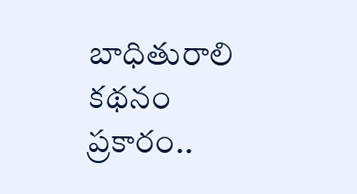బాధితురాలి కథనం ప్రకారం..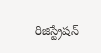రిజిస్ట్రేషన్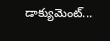డాక్యుమెంట్...